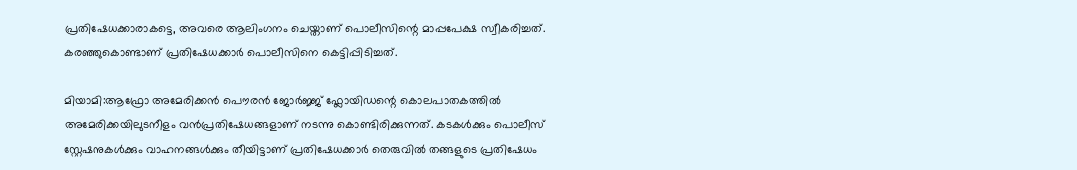പ്രതിഷേധക്കാരാകട്ടെ, അവരെ ആലിംഗനം ചെയ്താണ് പൊലീസിന്റെ മാപ്പപേക്ഷ സ്വീകരിച്ചത്. കരഞ്ഞുകൊണ്ടാണ് പ്രതിഷേധക്കാർ പൊലീസിനെ കെട്ടിപ്പിടിച്ചത്.

മിയാമി:ആഫ്രോ അമേരിക്കന്‍ പൌരന്‍ ജോർജ്ജ് ഫ്ലോയിഡന്റെ കൊലപാതകത്തിൽ അമേരിക്കയിലുടനീളം വൻപ്രതിഷേധങ്ങളാണ് നടന്നു കൊണ്ടിരിക്കുന്നത്. കടകൾക്കും പൊലീസ് സ്റ്റേഷനുകൾക്കും വാഹനങ്ങൾക്കും തീയിട്ടാണ് പ്രതിഷേധക്കാർ തെരുവിൽ തങ്ങളുടെ പ്രതിഷേധം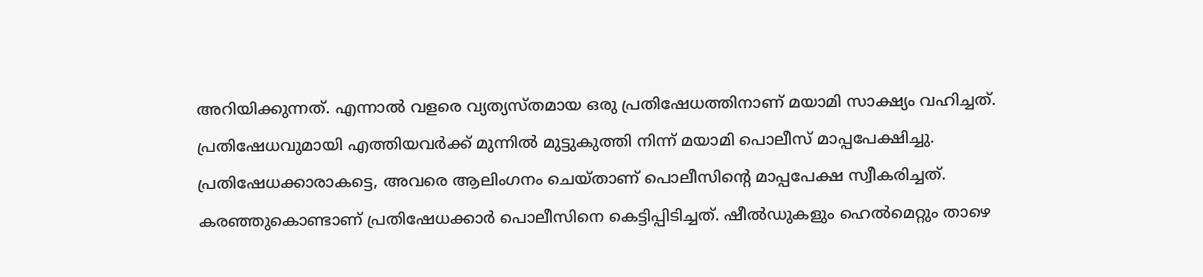അറിയിക്കുന്നത്. എന്നാൽ വളരെ വ്യത്യസ്തമായ ഒരു പ്രതിഷേധത്തിനാണ് മയാമി സാക്ഷ്യം വഹിച്ചത്. പ്രതിഷേധവുമായി എത്തിയവർക്ക് മുന്നിൽ മുട്ടുകുത്തി നിന്ന് മയാമി പൊലീസ് മാപ്പപേക്ഷിച്ചു. പ്രതിഷേധക്കാരാകട്ടെ, അവരെ ആലിംഗനം ചെയ്താണ് പൊലീസിന്റെ മാപ്പപേക്ഷ സ്വീകരിച്ചത്. കരഞ്ഞുകൊണ്ടാണ് പ്രതിഷേധക്കാർ പൊലീസിനെ കെട്ടിപ്പിടിച്ചത്. ഷീൽഡുകളും ഹെൽമെറ്റും താഴെ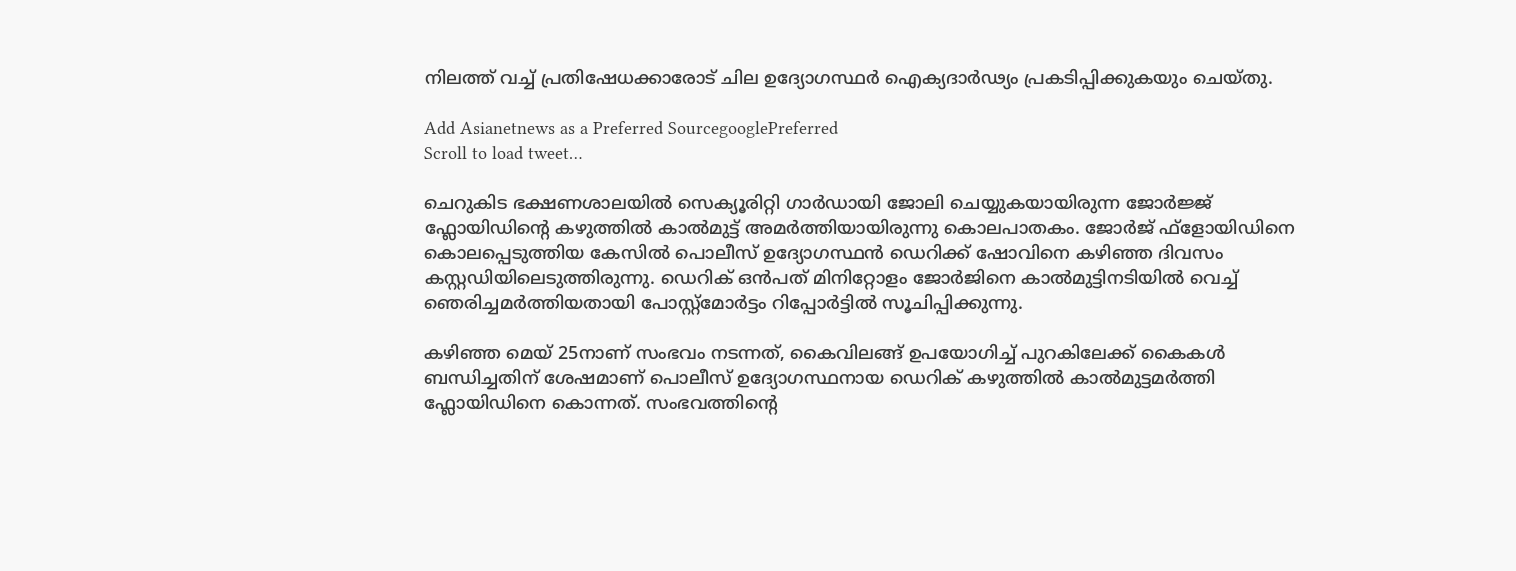നിലത്ത് വച്ച് പ്രതിഷേധക്കാരോട് ചില ഉദ്യോഗസ്ഥർ ഐക്യദാർഢ്യം പ്രകടിപ്പിക്കുകയും ചെയ്തു.

Add Asianetnews as a Preferred SourcegooglePreferred
Scroll to load tweet…

ചെറുകിട ഭക്ഷണശാലയിൽ സെക്യൂരിറ്റി ഗാർഡായി ജോലി ചെയ്യുകയായിരുന്ന ‌ജോർജ്ജ് ഫ്ലോയിഡിൻ്റെ കഴുത്തിൽ കാൽമുട്ട് അമർത്തിയായിരുന്നു കൊലപാതകം. ജോർജ് ഫ്‌ളോയിഡിനെ കൊലപ്പെടുത്തിയ കേസിൽ പൊലീസ് ഉദ്യോഗസ്ഥൻ ഡെറിക്ക് ഷോവിനെ കഴിഞ്ഞ ദിവസം കസ്റ്റഡിയിലെടുത്തിരുന്നു. ഡെറിക് ഒൻപത് മിനിറ്റോളം ജോർജിനെ കാൽമുട്ടിനടിയിൽ വെച്ച് ഞെരിച്ചമർത്തിയതായി പോസ്റ്റ്മോർട്ടം റിപ്പോർട്ടിൽ സൂചിപ്പിക്കുന്നു.

കഴിഞ്ഞ മെയ് 25നാണ് സംഭവം നടന്നത്, കൈവിലങ്ങ് ഉപയോഗിച്ച് പുറകിലേക്ക് കൈകൾ ബന്ധിച്ചതിന് ശേഷമാണ് പൊലീസ് ഉദ്യോഗസ്ഥനായ ഡെറിക് കഴുത്തിൽ കാൽമുട്ടമർത്തി ഫ്ലോയിഡിനെ കൊന്നത്. സംഭവത്തിന്റെ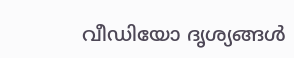വീഡിയോ ദൃശ്യങ്ങൾ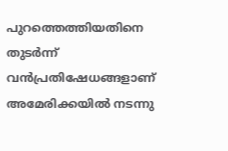പുറത്തെത്തിയതിനെ തുടർന്ന് വൻപ്രതിഷേധങ്ങളാണ് അമേരിക്കയിൽ നടന്നു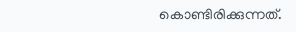കൊണ്ടിരിക്കുന്നത്.